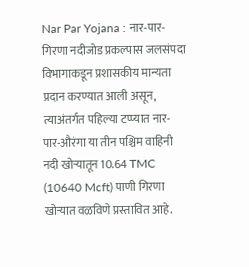Nar Par Yojana : नार-पार-गिरणा नदीजोड प्रकल्पास जलसंपदा विभागाकडून प्रशासकीय मान्यता प्रदान करण्यात आली असून, त्याअंतर्गत पहिल्या टप्प्यात नार-पार-औरंगा या तीन पश्चिम वाहिनी नदी खोऱ्यातून 10.64 TMC (10640 Mcft) पाणी गिरणा खोऱ्यात वळविणे प्रस्तावित आहे.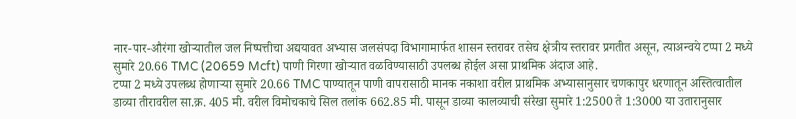नार-पार-औरंगा खोऱ्यातील जल निष्पत्तीचा अद्ययावत अभ्यास जलसंपदा विभागामार्फत शासन स्तरावर तसेच क्षेत्रीय स्तरावर प्रगतीत असून, त्याअन्वये टप्पा 2 मध्ये सुमारे 20.66 TMC (20659 Mcft) पाणी गिरणा खोऱ्यात वळविण्यासाठी उपलब्ध होईल असा प्राथमिक अंदाज आहे.
टप्पा 2 मध्ये उपलब्ध होणाऱ्या सुमारे 20.66 TMC पाण्यातून पाणी वापरासाठी मानक नकाशा वरील प्राथमिक अभ्यासानुसार चणकापुर धरणातून अस्तित्वातील डाव्या तीरावरील सा.क्र. 405 मी. वरील विमोचकाचे सिल तलांक 662.85 मी. पासून डाव्या कालव्याची संरेखा सुमारे 1:2500 ते 1:3000 या उतारानुसार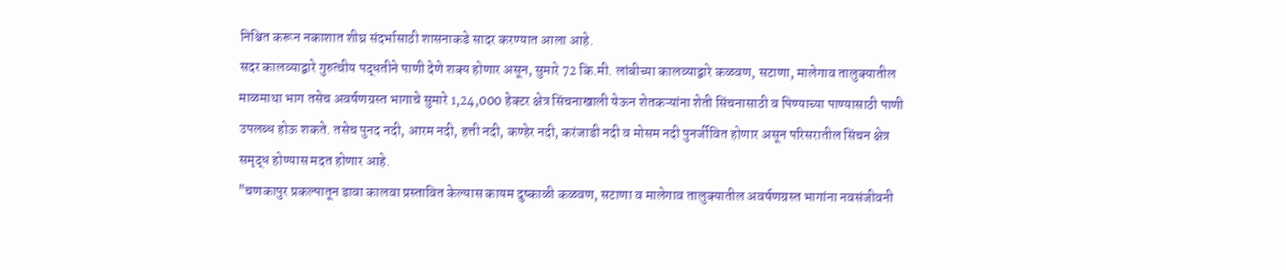निश्चित करून नकाशात शीघ्र संदर्भासाठी शासनाकडे सादर करण्यात आला आहे.
सदर कालव्याद्वारे गुरुत्वीय पद्धतीने पाणी देणे शक्य होणार असून, सुमारे 72 कि.मी. लांबीच्या कालव्याद्वारे कळवण, सटाणा, मालेगाव तालुक्यातील माळमाथा भाग तसेच अवर्षणग्रस्त भागाचे सुमारे 1,24,000 हेक्टर क्षेत्र सिंचनाखाली येऊन शेतकऱ्यांना शेती सिंचनासाठी व पिण्याच्या पाण्यासाठी पाणी उपलब्ध होऊ शकते. तसेच पुनद नदी, आरम नदी, हत्ती नदी, कण्हेर नदी, करंजाडी नदी व मोसम नदी पुनर्जीवित होणार असून परिसरातील सिंचन क्षेत्र समृद्ध होण्यास मदत होणार आहे.
"चणकापुर प्रकल्पातून डावा कालवा प्रस्तावित केल्यास कायम दुष्काळी कळवण, सटाणा व मालेगाव तालुक्यातील अवर्षणग्रस्त भागांना नवसंजीवनी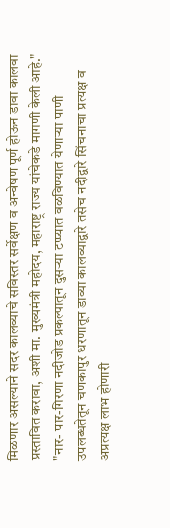मिळणार असल्याने सदर कालव्याचे सविस्तर सर्वेक्षण व अन्वेषण पूर्ण होऊन डावा कालवा प्रस्तावित करावा, अशी मा. मुख्यमंत्री महोदय, महाराष्ट्र राज्य यांचेकडे मागणी केली आहे."
"नार- पार-गिरणा नदीजोड प्रकल्पातून दुसऱ्या टप्प्यात वळविण्यात येणाऱ्या पाणी उपलब्धतेतून चणकापुर धरणातून डाव्या कालव्याद्वारे तसेच नदीद्वारे सिंचनाचा प्रत्यक्ष व अप्रत्यक्ष लाभ होणारी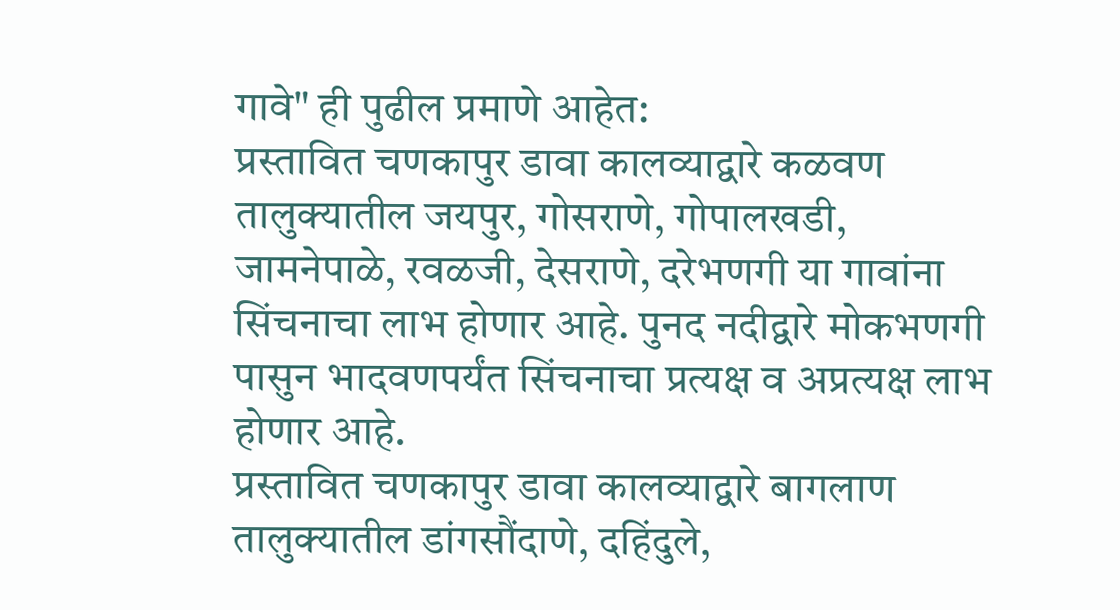गावे" ही पुढील प्रमाणे आहेत:
प्रस्तावित चणकापुर डावा कालव्याद्वारे कळवण तालुक्यातील जयपुर, गोसराणे, गोपालखडी, जामनेपाळे, रवळजी, देसराणे, दरेभणगी या गावांना सिंचनाचा लाभ होणार आहे. पुनद नदीद्वारे मोकभणगी पासुन भादवणपर्यंत सिंचनाचा प्रत्यक्ष व अप्रत्यक्ष लाभ होणार आहे.
प्रस्तावित चणकापुर डावा कालव्याद्वारे बागलाण तालुक्यातील डांगसौंदाणे, दहिंदुले,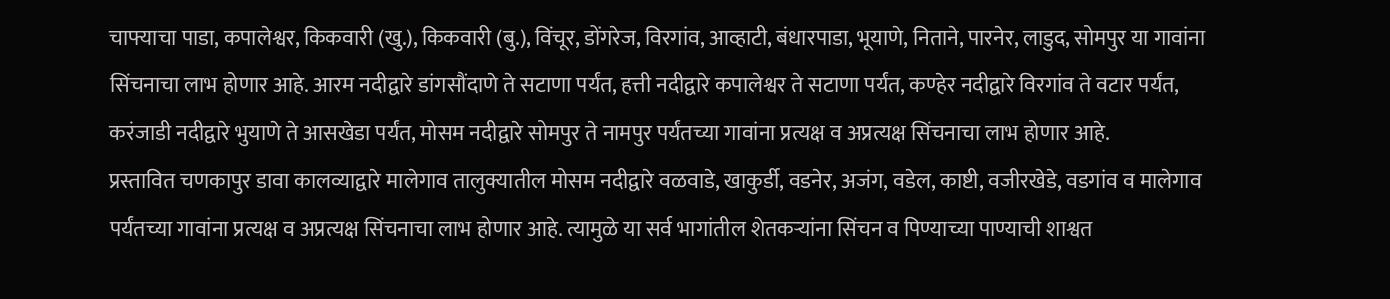चाफ्याचा पाडा, कपालेश्वर, किकवारी (खु.), किकवारी (बु.), विंचूर, डोंगरेज, विरगांव, आव्हाटी, बंधारपाडा, भूयाणे, निताने, पारनेर, लाडुद, सोमपुर या गावांना सिंचनाचा लाभ होणार आहे. आरम नदीद्वारे डांगसौंदाणे ते सटाणा पर्यंत, हत्ती नदीद्वारे कपालेश्वर ते सटाणा पर्यंत, कण्हेर नदीद्वारे विरगांव ते वटार पर्यंत, करंजाडी नदीद्वारे भुयाणे ते आसखेडा पर्यंत, मोसम नदीद्वारे सोमपुर ते नामपुर पर्यंतच्या गावांना प्रत्यक्ष व अप्रत्यक्ष सिंचनाचा लाभ होणार आहे.
प्रस्तावित चणकापुर डावा कालव्याद्वारे मालेगाव तालुक्यातील मोसम नदीद्वारे वळवाडे, खाकुर्डी, वडनेर, अजंग, वडेल, काष्टी, वजीरखेडे, वडगांव व मालेगाव पर्यंतच्या गावांना प्रत्यक्ष व अप्रत्यक्ष सिंचनाचा लाभ होणार आहे. त्यामुळे या सर्व भागांतील शेतकऱ्यांना सिंचन व पिण्याच्या पाण्याची शाश्वत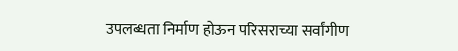उपलब्धता निर्माण होऊन परिसराच्या सर्वांगीण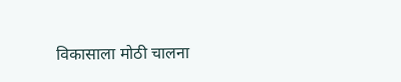विकासाला मोठी चालना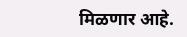मिळणार आहे.